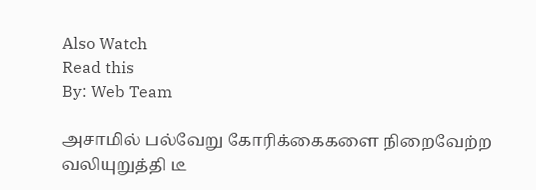Also Watch
Read this
By: Web Team

அசாமில் பல்வேறு கோரிக்கைகளை நிறைவேற்ற வலியுறுத்தி டீ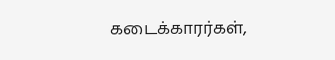கடைக்காரர்கள்,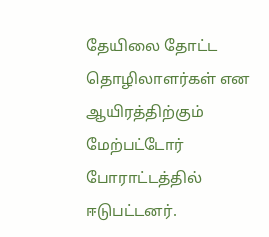தேயிலை தோட்ட தொழிலாளர்கள் என ஆயிரத்திற்கும் மேற்பட்டோர் போராட்டத்தில் ஈடுபட்டனர்.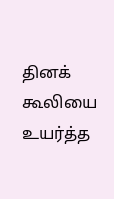தினக் கூலியை உயர்த்த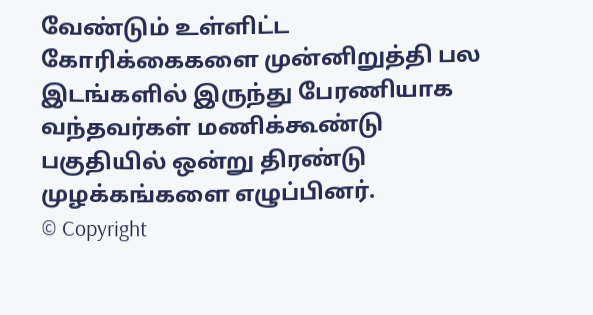வேண்டும் உள்ளிட்ட கோரிக்கைகளை முன்னிறுத்தி பல இடங்களில் இருந்து பேரணியாக வந்தவர்கள் மணிக்கூண்டு பகுதியில் ஒன்று திரண்டு முழக்கங்களை எழுப்பினர்.
© Copyright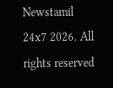Newstamil 24x7 2026. All rights reserved